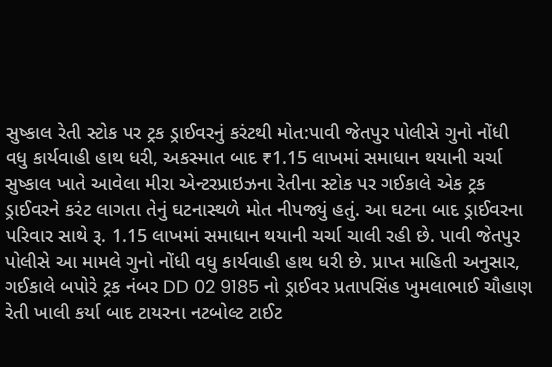સુષ્કાલ રેતી સ્ટોક પર ટ્રક ડ્રાઈવરનું કરંટથી મોત:પાવી જેતપુર પોલીસે ગુનો નોંધી વધુ કાર્યવાહી હાથ ધરી, અકસ્માત બાદ ₹1.15 લાખમાં સમાધાન થયાની ચર્ચા
સુષ્કાલ ખાતે આવેલા મીરા એન્ટરપ્રાઇઝના રેતીના સ્ટોક પર ગઈકાલે એક ટ્રક ડ્રાઈવરને કરંટ લાગતા તેનું ઘટનાસ્થળે મોત નીપજ્યું હતું. આ ઘટના બાદ ડ્રાઈવરના પરિવાર સાથે રૂ. 1.15 લાખમાં સમાધાન થયાની ચર્ચા ચાલી રહી છે. પાવી જેતપુર પોલીસે આ મામલે ગુનો નોંધી વધુ કાર્યવાહી હાથ ધરી છે. પ્રાપ્ત માહિતી અનુસાર, ગઈકાલે બપોરે ટ્રક નંબર DD 02 9185 નો ડ્રાઈવર પ્રતાપસિંહ ખુમલાભાઈ ચૌહાણ રેતી ખાલી કર્યા બાદ ટાયરના નટબોલ્ટ ટાઈટ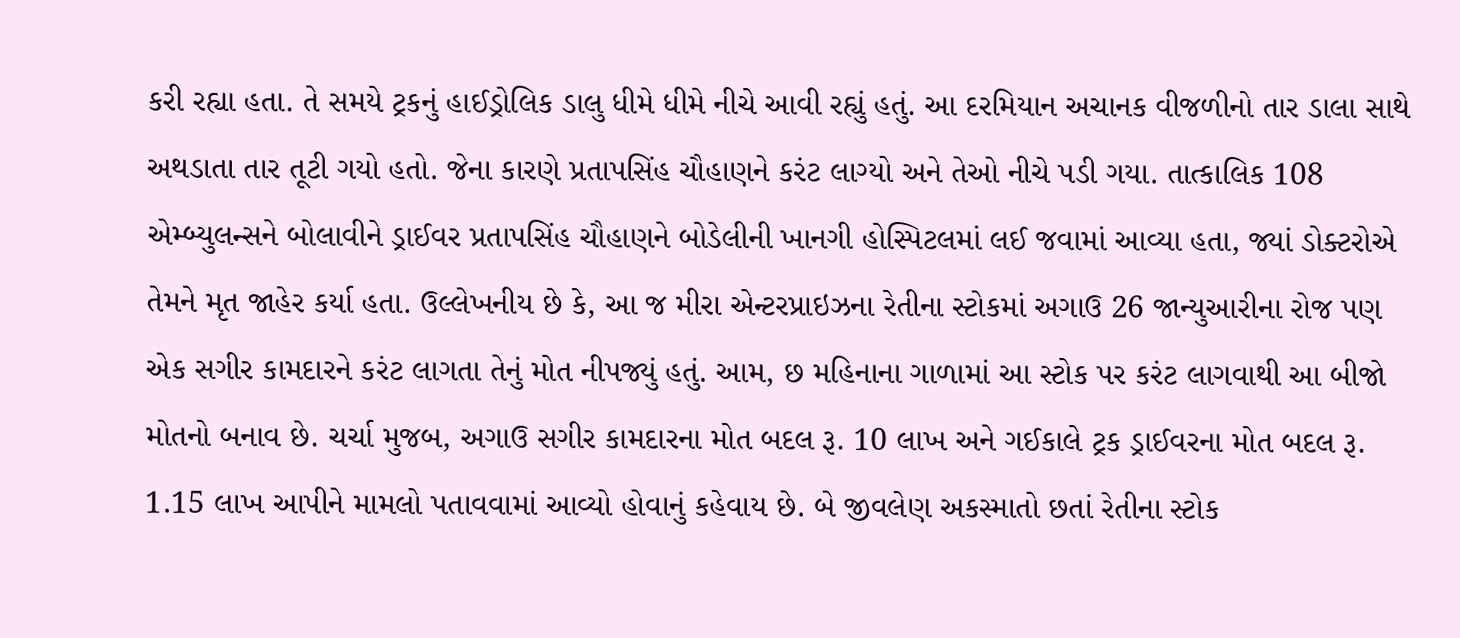કરી રહ્યા હતા. તે સમયે ટ્રકનું હાઈડ્રોલિક ડાલુ ધીમે ધીમે નીચે આવી રહ્યું હતું. આ દરમિયાન અચાનક વીજળીનો તાર ડાલા સાથે અથડાતા તાર તૂટી ગયો હતો. જેના કારણે પ્રતાપસિંહ ચૌહાણને કરંટ લાગ્યો અને તેઓ નીચે પડી ગયા. તાત્કાલિક 108 એમ્બ્યુલન્સને બોલાવીને ડ્રાઈવર પ્રતાપસિંહ ચૌહાણને બોડેલીની ખાનગી હોસ્પિટલમાં લઈ જવામાં આવ્યા હતા, જ્યાં ડોક્ટરોએ તેમને મૃત જાહેર કર્યા હતા. ઉલ્લેખનીય છે કે, આ જ મીરા એન્ટરપ્રાઇઝના રેતીના સ્ટોકમાં અગાઉ 26 જાન્યુઆરીના રોજ પણ એક સગીર કામદારને કરંટ લાગતા તેનું મોત નીપજ્યું હતું. આમ, છ મહિનાના ગાળામાં આ સ્ટોક પર કરંટ લાગવાથી આ બીજો મોતનો બનાવ છે. ચર્ચા મુજબ, અગાઉ સગીર કામદારના મોત બદલ રૂ. 10 લાખ અને ગઈકાલે ટ્રક ડ્રાઈવરના મોત બદલ રૂ. 1.15 લાખ આપીને મામલો પતાવવામાં આવ્યો હોવાનું કહેવાય છે. બે જીવલેણ અકસ્માતો છતાં રેતીના સ્ટોક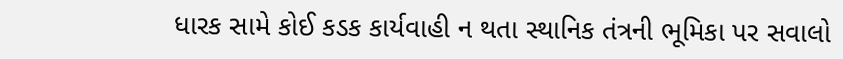ધારક સામે કોઈ કડક કાર્યવાહી ન થતા સ્થાનિક તંત્રની ભૂમિકા પર સવાલો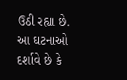ઉઠી રહ્યા છે. આ ઘટનાઓ દર્શાવે છે કે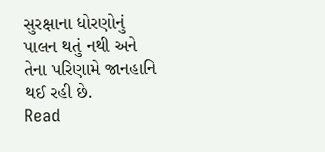સુરક્ષાના ધોરણોનું પાલન થતું નથી અને તેના પરિણામે જાનહાનિ થઈ રહી છે.
Read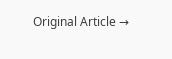Original Article →